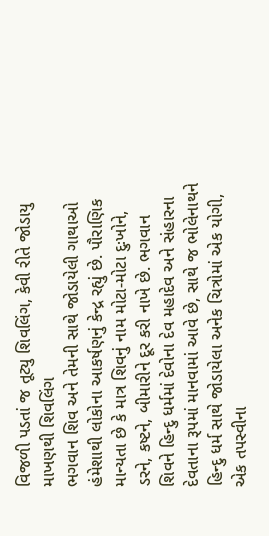વિજળી પડતાં જ તૂટ્યુ શિવલિંગ, કેવી રીતે જોડાયુ માખણથી શિવલિંગ
ભગવાન શિવ અને તેમની સાથે જોડાયેલી ગાથાઓ હંમેશાથી લોકોના આકર્ષણનું કેન્દ્ર રહ્યું છે. પૌરાણિક માન્યતા છે કે માત્ર શિવનું નામ મોટા-મોટા દુઃખોને, ડરને, કષ્ટને, બીમારીને દૂર કરી નાખે છે. ભગવાન શિવને હિન્દુ ધર્મમાં દેવોના દેવ મહાદેવ અને સંહારના દેવતાના રૂપમાં માનવામાં આવે છે, સાથે જ ભોલેનાથને હિન્દુ ધર્મ સાથે જોડાયેલા અનેક ચિત્રોમાં એક યોગી, એક તપસ્વીના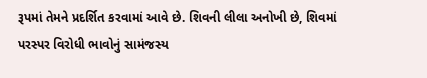રૂપમાં તેમને પ્રદર્શિત કરવામાં આવે છે. શિવની લીલા અનોખી છે, શિવમાં પરસ્પર વિરોધી ભાવોનું સામંજસ્ય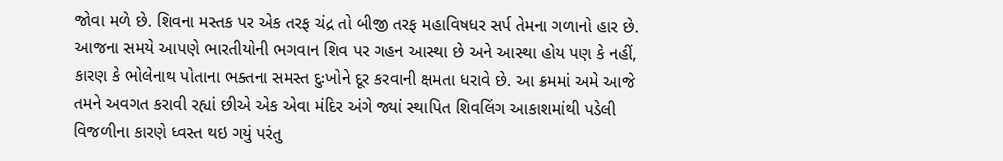જોવા મળે છે. શિવના મસ્તક પર એક તરફ ચંદ્ર તો બીજી તરફ મહાવિષધર સર્પ તેમના ગળાનો હાર છે.
આજના સમયે આપણે ભારતીયોની ભગવાન શિવ પર ગહન આસ્થા છે અને આસ્થા હોય પણ કે નહીં, કારણ કે ભોલેનાથ પોતાના ભક્તના સમસ્ત દુઃખોને દૂર કરવાની ક્ષમતા ધરાવે છે. આ ક્રમમાં અમે આજે તમને અવગત કરાવી રહ્યાં છીએ એક એવા મંદિર અંગે જ્યાં સ્થાપિત શિવલિંગ આકાશમાંથી પડેલી વિજળીના કારણે ધ્વસ્ત થઇ ગયું પરંતુ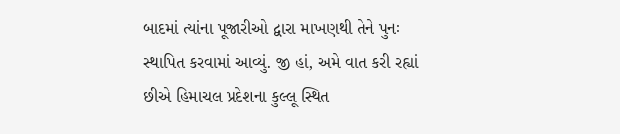બાદમાં ત્યાંના પૂજારીઓ દ્વારા માખણથી તેને પુનઃ સ્થાપિત કરવામાં આવ્યું. જી હાં, અમે વાત કરી રહ્યાં છીએ હિમાચલ પ્રદેશના કુલ્લૂ સ્થિત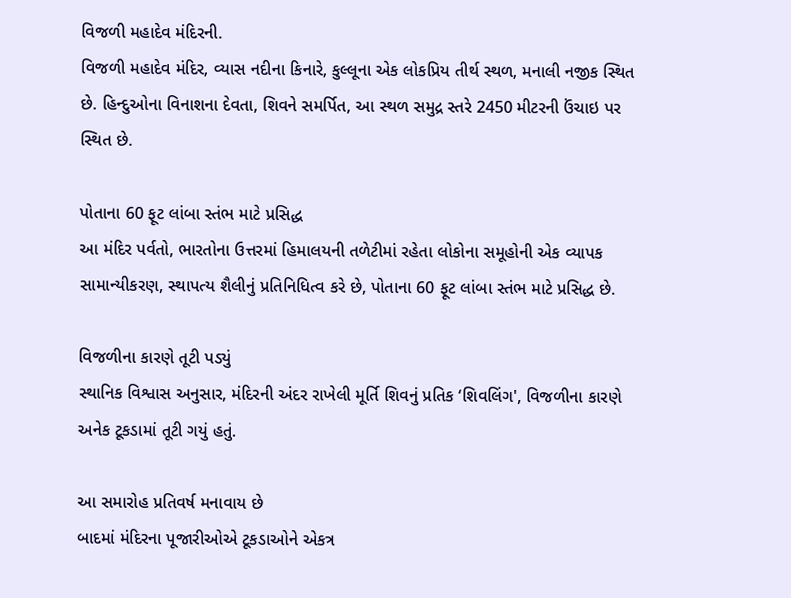વિજળી મહાદેવ મંદિરની.
વિજળી મહાદેવ મંદિર, વ્યાસ નદીના કિનારે, કુલ્લૂના એક લોકપ્રિય તીર્થ સ્થળ, મનાલી નજીક સ્થિત છે. હિન્દુઓના વિનાશના દેવતા, શિવને સમર્પિત, આ સ્થળ સમુદ્ર સ્તરે 2450 મીટરની ઉંચાઇ પર સ્થિત છે.

પોતાના 60 ફૂટ લાંબા સ્તંભ માટે પ્રસિદ્ધ
આ મંદિર પર્વતો, ભારતોના ઉત્તરમાં હિમાલયની તળેટીમાં રહેતા લોકોના સમૂહોની એક વ્યાપક સામાન્યીકરણ, સ્થાપત્ય શૈલીનું પ્રતિનિધિત્વ કરે છે, પોતાના 60 ફૂટ લાંબા સ્તંભ માટે પ્રસિદ્ધ છે.

વિજળીના કારણે તૂટી પડ્યું
સ્થાનિક વિશ્વાસ અનુસાર, મંદિરની અંદર રાખેલી મૂર્તિ શિવનું પ્રતિક ‘શિવલિંગ', વિજળીના કારણે અનેક ટૂકડામાં તૂટી ગયું હતું.

આ સમારોહ પ્રતિવર્ષ મનાવાય છે
બાદમાં મંદિરના પૂજારીઓએ ટૂકડાઓને એકત્ર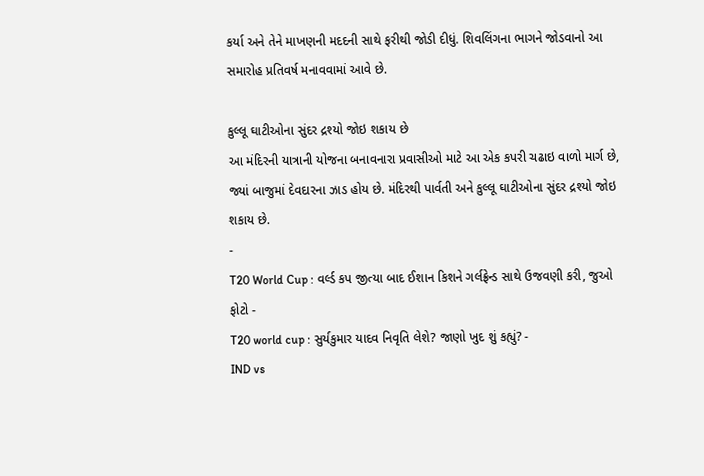કર્યા અને તેને માખણની મદદની સાથે ફરીથી જોડી દીધું. શિવલિંગના ભાગને જોડવાનો આ સમારોહ પ્રતિવર્ષ મનાવવામાં આવે છે.

કુલ્લૂ ઘાટીઓના સુંદર દ્રશ્યો જોઇ શકાય છે
આ મંદિરની યાત્રાની યોજના બનાવનારા પ્રવાસીઓ માટે આ એક કપરી ચઢાઇ વાળો માર્ગ છે, જ્યાં બાજુમાં દેવદારના ઝાડ હોય છે. મંદિરથી પાર્વતી અને કુલ્લૂ ઘાટીઓના સુંદર દ્રશ્યો જોઇ શકાય છે.
-
T20 World Cup : વર્લ્ડ કપ જીત્યા બાદ ઈશાન કિશને ગર્લફ્રેન્ડ સાથે ઉજવણી કરી, જુઓ ફોટો -
T20 world cup : સુર્યકુમાર યાદવ નિવૃતિ લેશે? જાણો ખુદ શું કહ્યું? -
IND vs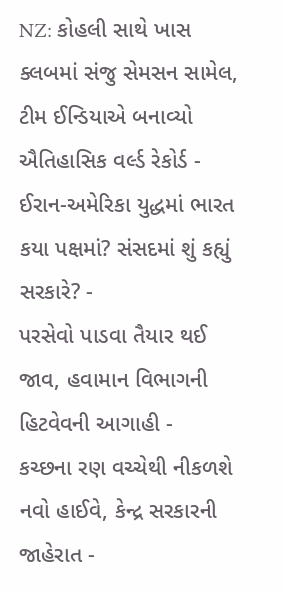NZ: કોહલી સાથે ખાસ ક્લબમાં સંજુ સેમસન સામેલ, ટીમ ઈન્ડિયાએ બનાવ્યો ઐતિહાસિક વર્લ્ડ રેકોર્ડ -
ઈરાન-અમેરિકા યુદ્ધમાં ભારત કયા પક્ષમાં? સંસદમાં શું કહ્યું સરકારે? -
પરસેવો પાડવા તૈયાર થઈ જાવ, હવામાન વિભાગની હિટવેવની આગાહી -
કચ્છના રણ વચ્ચેથી નીકળશે નવો હાઈવે, કેન્દ્ર સરકારની જાહેરાત -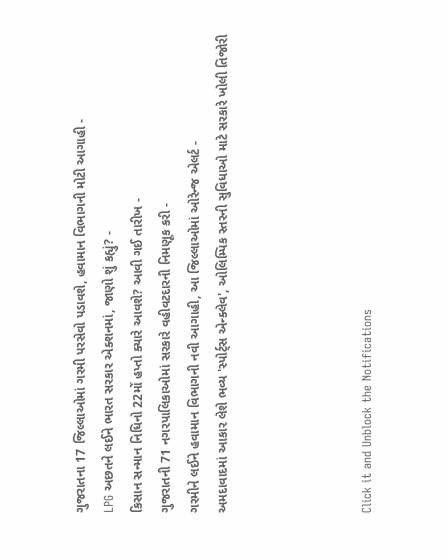ગુજરાતના 17 જિલ્લાઓમાં ગરમી પરસેવો પડાવશે, હવામાન વિભાગની મોટી આગાહી -
LPG અછતને લઈને ભારત સરકાર એક્શનમાં, જાણો શું કહ્યું? -
કિસાન સન્માન નિધિનો 22મોં હપ્તો ક્યારે આવશે? આવી ગઈ તારીખ -
ગુજરાતની 71 નગરપાલિકાઓમાં સરકારે વહીવટદારની નિમણૂક કરી -
ગરમીને લઈને હવામાન વિભાગની નવી આગાહી, આ જિલ્લાઓમાં ઓરેન્જ એલર્ટ -
અમદાવાદમાં આકાર લેશે ભવ્ય 'સ્પોર્ટ્સ એન્ક્લેવ', ઓલિમ્પિક સ્તરની સુવિધાઓ માટે સરકારે ખોલી તિજોરી




Click it and Unblock the Notifications